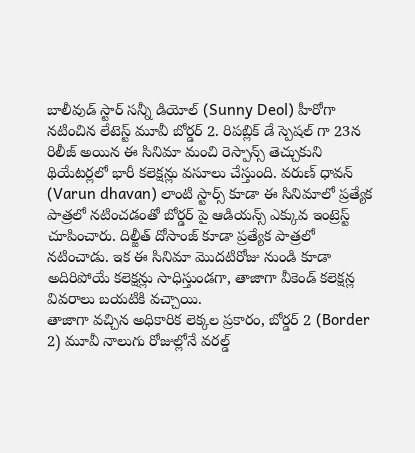బాలీవుడ్ స్టార్ సన్నీ డియోల్ (Sunny Deol) హీరోగా నటించిన లేటెస్ట్ మూవీ బోర్డర్ 2. రిపబ్లిక్ డే స్పెషల్ గా 23న రిలీజ్ అయిన ఈ సినిమా మంచి రెస్పాన్స్ తెచ్చుకుని థియేటర్లలో భారీ కలెక్షన్లు వసూలు చేస్తుంది. వరుణ్ ధావన్ (Varun dhavan) లాంటి స్టార్స్ కూడా ఈ సినిమాలో ప్రత్యేక పాత్రలో నటించడంతో బోర్డర్ పై ఆడియన్స్ ఎక్కువ ఇంట్రెస్ట్ చూపించారు. దిల్జీత్ దోసాంజ్ కూడా ప్రత్యేక పాత్రలో నటించాడు. ఇక ఈ సినిమా మొదటిరోజు నుండి కూడా అదిరిపోయే కలెక్షన్లు సాధిస్తుండగా, తాజాగా వీకెండ్ కలెక్షన్ల వివరాలు బయటికి వచ్చాయి.
తాజాగా వచ్చిన అధికారిక లెక్కల ప్రకారం, బోర్డర్ 2 (Border 2) మూవీ నాలుగు రోజుల్లోనే వరల్డ్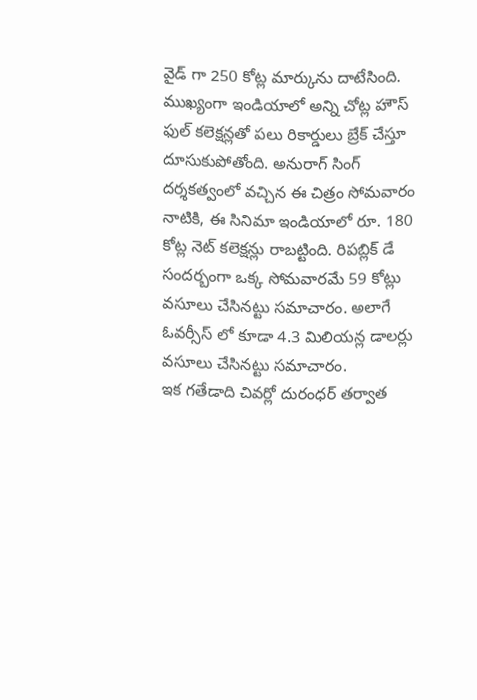వైడ్ గా 250 కోట్ల మార్కును దాటేసింది. ముఖ్యంగా ఇండియాలో అన్ని చోట్ల హౌస్ ఫుల్ కలెక్షన్లతో పలు రికార్డులు బ్రేక్ చేస్తూ దూసుకుపోతోంది. అనురాగ్ సింగ్ దర్శకత్వంలో వచ్చిన ఈ చిత్రం సోమవారం నాటికి, ఈ సినిమా ఇండియాలో రూ. 180 కోట్ల నెట్ కలెక్షన్లు రాబట్టింది. రిపబ్లిక్ డే సందర్బంగా ఒక్క సోమవారమే 59 కోట్లు వసూలు చేసినట్టు సమాచారం. అలాగే ఓవర్సీస్ లో కూడా 4.3 మిలియన్ల డాలర్లు వసూలు చేసినట్టు సమాచారం.
ఇక గతేడాది చివర్లో దురంధర్ తర్వాత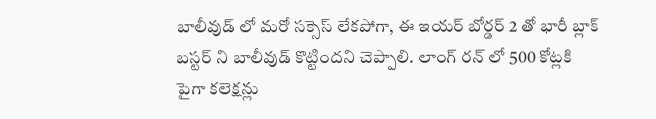బాలీవుడ్ లో మరో సక్సెస్ లేకపోగా, ఈ ఇయర్ బోర్డర్ 2 తో భారీ బ్లాక్ బస్టర్ ని బాలీవుడ్ కొట్టిందని చెప్పాలి. లాంగ్ రన్ లో 500 కోట్లకి పైగా కలెక్షన్లు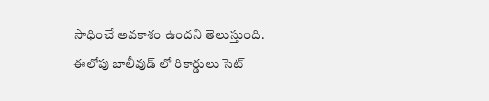సాధించే అవకాశం ఉందని తెలుస్తుంది. ఈలోపు బాలీవుడ్ లో రికార్డులు సెట్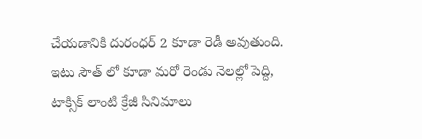చేయడానికి దురంధర్ 2 కూడా రెడీ అవుతుంది. ఇటు సౌత్ లో కూడా మరో రెండు నెలల్లో పెద్ది, టాక్సిక్ లాంటి క్రేజీ సినిమాలు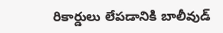రికార్డులు లేపడానికి బాలీవుడ్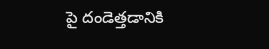పై దండెత్తడానికి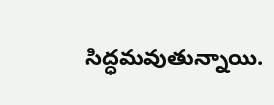సిద్ధమవుతున్నాయి.